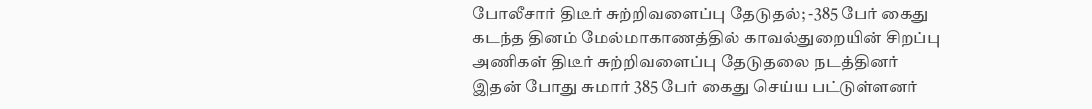போலீசார் திடீர் சுற்றிவளைப்பு தேடுதல்; -385 பேர் கைது
கடந்த தினம் மேல்மாகாணத்தில் காவல்துறையின் சிறப்பு அணிகள் திடீர் சுற்றிவளைப்பு தேடுதலை நடத்தினர்
இதன் போது சுமார் 385 பேர் கைது செய்ய பட்டுள்ளனர்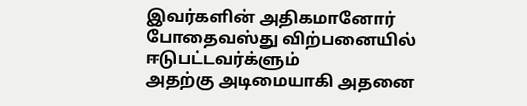இவர்களின் அதிகமானோர் போதைவஸ்து விற்பனையில் ஈடுபட்டவர்க்ளும்
அதற்கு அடிமையாகி அதனை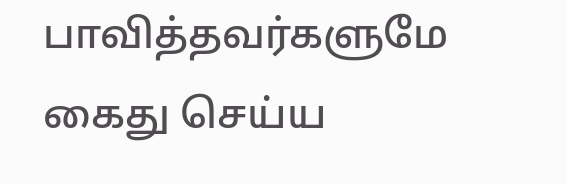பாவித்தவர்களுமே கைது செய்ய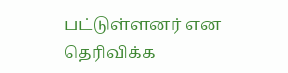பட்டுள்ளனர் என தெரிவிக்க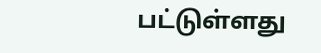பட்டுள்ளது